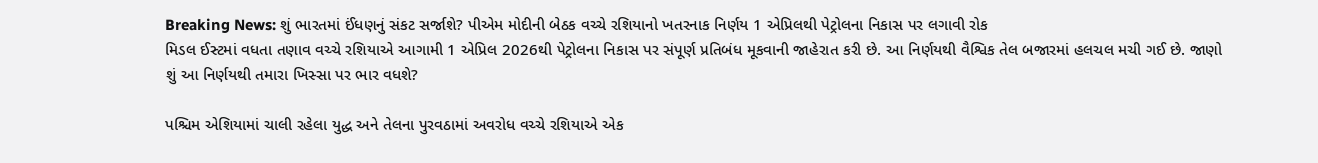Breaking News: શું ભારતમાં ઈંધણનું સંકટ સર્જાશે? પીએમ મોદીની બેઠક વચ્ચે રશિયાનો ખતરનાક નિર્ણય 1 એપ્રિલથી પેટ્રોલના નિકાસ પર લગાવી રોક
મિડલ ઈસ્ટમાં વધતા તણાવ વચ્ચે રશિયાએ આગામી 1 એપ્રિલ 2026થી પેટ્રોલના નિકાસ પર સંપૂર્ણ પ્રતિબંધ મૂકવાની જાહેરાત કરી છે. આ નિર્ણયથી વૈશ્વિક તેલ બજારમાં હલચલ મચી ગઈ છે. જાણો શું આ નિર્ણયથી તમારા ખિસ્સા પર ભાર વધશે?

પશ્ચિમ એશિયામાં ચાલી રહેલા યુદ્ધ અને તેલના પુરવઠામાં અવરોધ વચ્ચે રશિયાએ એક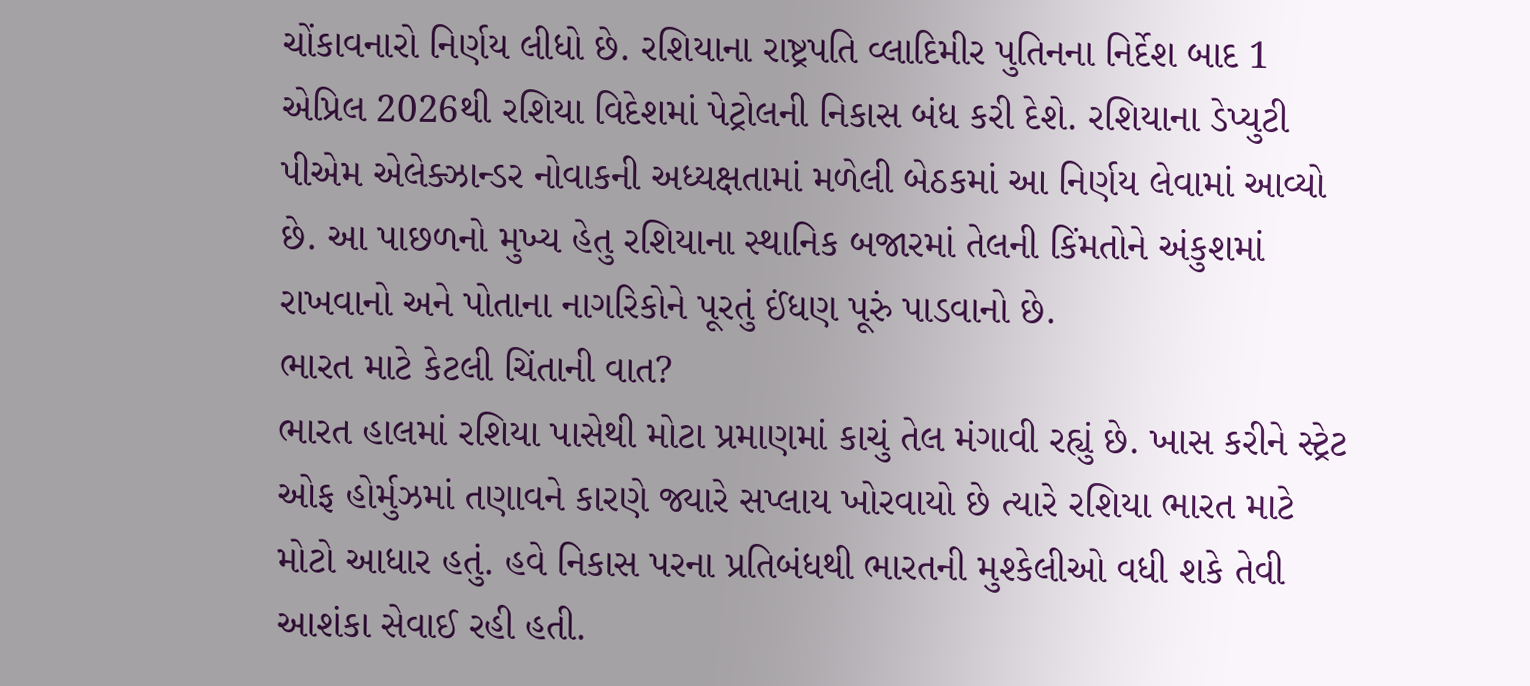ચોંકાવનારો નિર્ણય લીધો છે. રશિયાના રાષ્ટ્રપતિ વ્લાદિમીર પુતિનના નિર્દેશ બાદ 1 એપ્રિલ 2026થી રશિયા વિદેશમાં પેટ્રોલની નિકાસ બંધ કરી દેશે. રશિયાના ડેપ્યુટી પીએમ એલેક્ઝાન્ડર નોવાકની અધ્યક્ષતામાં મળેલી બેઠકમાં આ નિર્ણય લેવામાં આવ્યો છે. આ પાછળનો મુખ્ય હેતુ રશિયાના સ્થાનિક બજારમાં તેલની કિંમતોને અંકુશમાં રાખવાનો અને પોતાના નાગરિકોને પૂરતું ઈંધણ પૂરું પાડવાનો છે.
ભારત માટે કેટલી ચિંતાની વાત?
ભારત હાલમાં રશિયા પાસેથી મોટા પ્રમાણમાં કાચું તેલ મંગાવી રહ્યું છે. ખાસ કરીને સ્ટ્રેટ ઓફ હોર્મુઝમાં તણાવને કારણે જ્યારે સપ્લાય ખોરવાયો છે ત્યારે રશિયા ભારત માટે મોટો આધાર હતું. હવે નિકાસ પરના પ્રતિબંધથી ભારતની મુશ્કેલીઓ વધી શકે તેવી આશંકા સેવાઈ રહી હતી.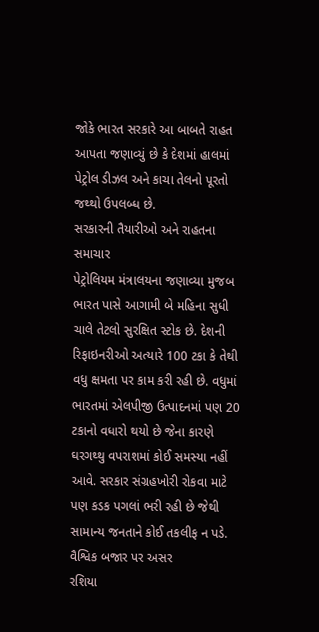જોકે ભારત સરકારે આ બાબતે રાહત આપતા જણાવ્યું છે કે દેશમાં હાલમાં પેટ્રોલ ડીઝલ અને કાચા તેલનો પૂરતો જથ્થો ઉપલબ્ધ છે.
સરકારની તૈયારીઓ અને રાહતના સમાચાર
પેટ્રોલિયમ મંત્રાલયના જણાવ્યા મુજબ ભારત પાસે આગામી બે મહિના સુધી ચાલે તેટલો સુરક્ષિત સ્ટોક છે. દેશની રિફાઇનરીઓ અત્યારે 100 ટકા કે તેથી વધુ ક્ષમતા પર કામ કરી રહી છે. વધુમાં ભારતમાં એલપીજી ઉત્પાદનમાં પણ 20 ટકાનો વધારો થયો છે જેના કારણે ઘરગથ્થુ વપરાશમાં કોઈ સમસ્યા નહીં આવે. સરકાર સંગ્રહખોરી રોકવા માટે પણ કડક પગલાં ભરી રહી છે જેથી સામાન્ય જનતાને કોઈ તકલીફ ન પડે.
વૈશ્વિક બજાર પર અસર
રશિયા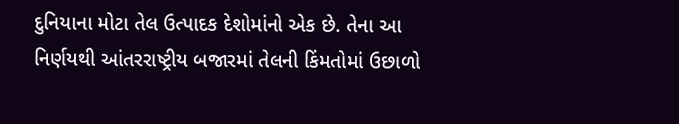દુનિયાના મોટા તેલ ઉત્પાદક દેશોમાંનો એક છે. તેના આ નિર્ણયથી આંતરરાષ્ટ્રીય બજારમાં તેલની કિંમતોમાં ઉછાળો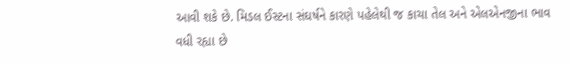આવી શકે છે. મિડલ ઈસ્ટના સંઘર્ષને કારણે પહેલેથી જ કાચા તેલ અને એલએનજીના ભાવ વધી રહ્યા છે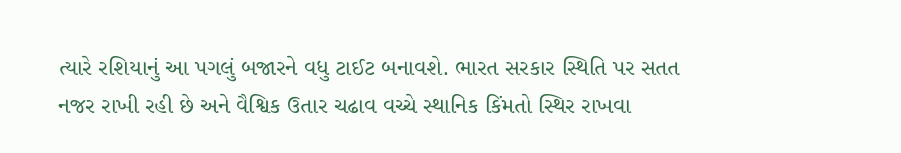ત્યારે રશિયાનું આ પગલું બજારને વધુ ટાઈટ બનાવશે. ભારત સરકાર સ્થિતિ પર સતત નજર રાખી રહી છે અને વૈશ્વિક ઉતાર ચઢાવ વચ્ચે સ્થાનિક કિંમતો સ્થિર રાખવા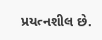પ્રયત્નશીલ છે.